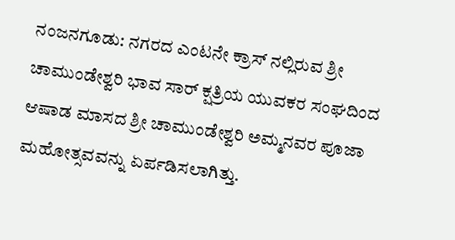ನಂಜನಗೂಡು: ನಗರದ ಎಂಟನೇ ಕ್ರಾಸ್ ನಲ್ಲಿರುವ ಶ್ರೀ ಚಾಮುಂಡೇಶ್ವರಿ ಭಾವ ಸಾರ್ ಕ್ಷತ್ರಿಯ ಯುವಕರ ಸಂಘದಿಂದ ಆಷಾಡ ಮಾಸದ ಶ್ರೀ ಚಾಮುಂಡೇಶ್ವರಿ ಅಮ್ಮನವರ ಪೂಜಾ ಮಹೋತ್ಸವವನ್ನು ಏರ್ಪಡಿಸಲಾಗಿತ್ತು.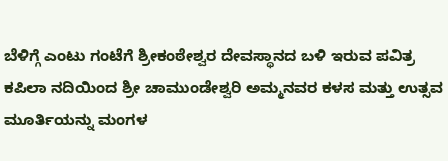ಬೆಳಿಗ್ಗೆ ಎಂಟು ಗಂಟೆಗೆ ಶ್ರೀಕಂಠೇಶ್ವರ ದೇವಸ್ಥಾನದ ಬಳಿ ಇರುವ ಪವಿತ್ರ ಕಪಿಲಾ ನದಿಯಿಂದ ಶ್ರೀ ಚಾಮುಂಡೇಶ್ವರಿ ಅಮ್ಮನವರ ಕಳಸ ಮತ್ತು ಉತ್ಸವ ಮೂರ್ತಿಯನ್ನು ಮಂಗಳ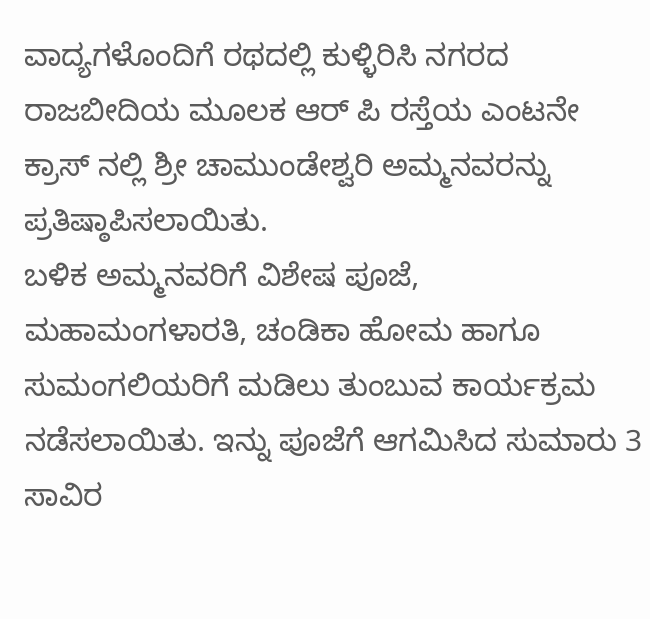ವಾದ್ಯಗಳೊಂದಿಗೆ ರಥದಲ್ಲಿ ಕುಳ್ಳಿರಿಸಿ ನಗರದ ರಾಜಬೀದಿಯ ಮೂಲಕ ಆರ್ ಪಿ ರಸ್ತೆಯ ಎಂಟನೇ ಕ್ರಾಸ್ ನಲ್ಲಿ ಶ್ರೀ ಚಾಮುಂಡೇಶ್ವರಿ ಅಮ್ಮನವರನ್ನು ಪ್ರತಿಷ್ಠಾಪಿಸಲಾಯಿತು.
ಬಳಿಕ ಅಮ್ಮನವರಿಗೆ ವಿಶೇಷ ಪೂಜೆ, ಮಹಾಮಂಗಳಾರತಿ, ಚಂಡಿಕಾ ಹೋಮ ಹಾಗೂ ಸುಮಂಗಲಿಯರಿಗೆ ಮಡಿಲು ತುಂಬುವ ಕಾರ್ಯಕ್ರಮ ನಡೆಸಲಾಯಿತು. ಇನ್ನು ಪೂಜೆಗೆ ಆಗಮಿಸಿದ ಸುಮಾರು 3 ಸಾವಿರ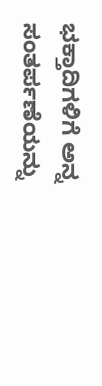ಭಕ್ತಾದಿಗಳಿಗೆ ಅನ್ನ ಸಂತರ್ಪಣೆಯನ್ನು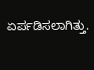ಏರ್ಪಡಿಸಲಾಗಿತ್ತು.